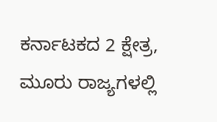ಕರ್ನಾಟಕದ 2 ಕ್ಷೇತ್ರ, ಮೂರು ರಾಜ್ಯಗಳಲ್ಲಿ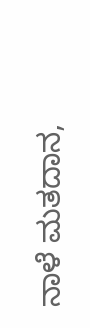ನಾಳೆ ಮತದಾನ,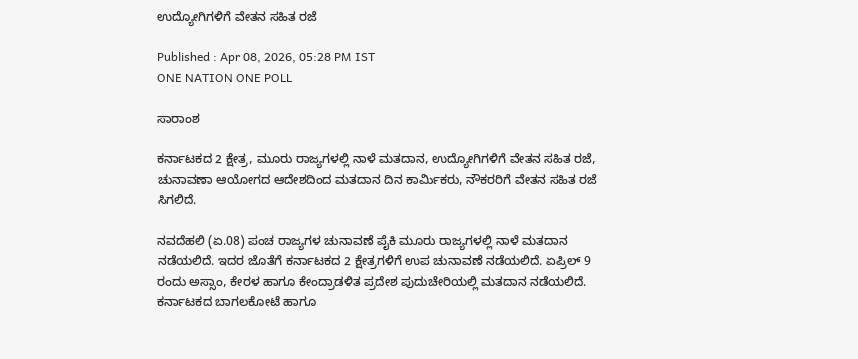ಉದ್ಯೋಗಿಗಳಿಗೆ ವೇತನ ಸಹಿತ ರಜೆ

Published : Apr 08, 2026, 05:28 PM IST
ONE NATION ONE POLL

ಸಾರಾಂಶ

ಕರ್ನಾಟಕದ 2 ಕ್ಷೇತ್ರ, ಮೂರು ರಾಜ್ಯಗಳಲ್ಲಿ ನಾಳೆ ಮತದಾನ, ಉದ್ಯೋಗಿಗಳಿಗೆ ವೇತನ ಸಹಿತ ರಜೆ, ಚುನಾವಣಾ ಆಯೋಗದ ಆದೇಶದಿಂದ ಮತದಾನ ದಿನ ಕಾರ್ಮಿಕರು, ನೌಕರರಿಗೆ ವೇತನ ಸಹಿತ ರಜೆ ಸಿಗಲಿದೆ.

ನವದೆಹಲಿ (ಏ.08) ಪಂಚ ರಾಜ್ಯಗಳ ಚುನಾವಣೆ ಪೈಕಿ ಮೂರು ರಾಜ್ಯಗಳಲ್ಲಿ ನಾಳೆ ಮತದಾನ ನಡೆಯಲಿದೆ. ಇದರ ಜೊತೆಗೆ ಕರ್ನಾಟಕದ 2 ಕ್ಷೇತ್ರಗಳಿಗೆ ಉಪ ಚುನಾವಣೆ ನಡೆಯಲಿದೆ. ಏಪ್ರಿಲ್ 9 ರಂದು ಅಸ್ಸಾಂ, ಕೇರಳ ಹಾಗೂ ಕೇಂದ್ರಾಡಳಿತ ಪ್ರದೇಶ ಪುದುಚೇರಿಯಲ್ಲಿ ಮತದಾನ ನಡೆಯಲಿದೆ. ಕರ್ನಾಟಕದ ಬಾಗಲಕೋಟೆ ಹಾಗೂ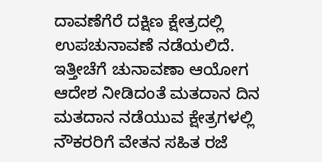ದಾವಣೆಗೆರೆ ದಕ್ಷಿಣ ಕ್ಷೇತ್ರದಲ್ಲಿ ಉಪಚುನಾವಣೆ ನಡೆಯಲಿದೆ. ಇತ್ತೀಚೆಗೆ ಚುನಾವಣಾ ಆಯೋಗ ಆದೇಶ ನೀಡಿದಂತೆ ಮತದಾನ ದಿನ ಮತದಾನ ನಡೆಯುವ ಕ್ಷೇತ್ರಗಳಲ್ಲಿ ನೌಕರರಿಗೆ ವೇತನ ಸಹಿತ ರಜೆ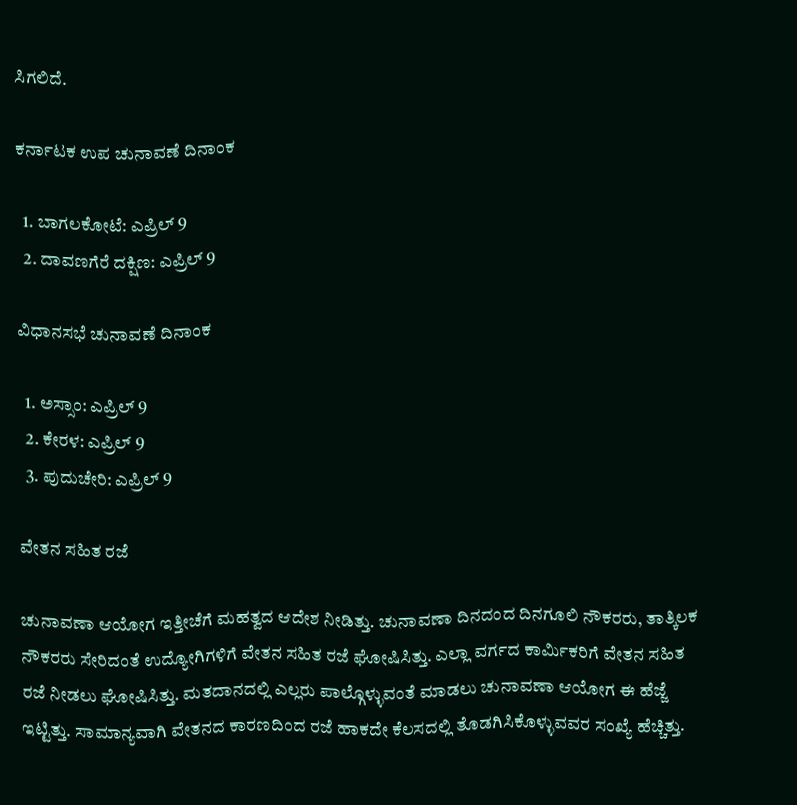ಸಿಗಲಿದೆ.

ಕರ್ನಾಟಕ ಉಪ ಚುನಾವಣೆ ದಿನಾಂಕ

  1. ಬಾಗಲಕೋಟೆ: ಎಪ್ರಿಲ್ 9
  2. ದಾವಣಗೆರೆ ದಕ್ಷಿಣ: ಎಪ್ರಿಲ್ 9

ವಿಧಾನಸಭೆ ಚುನಾವಣೆ ದಿನಾಂಕ

  1. ಅಸ್ಸಾಂ: ಎಪ್ರಿಲ್ 9
  2. ಕೇರಳ: ಎಪ್ರಿಲ್ 9
  3. ಪುದುಚೇರಿ: ಎಪ್ರಿಲ್ 9

ವೇತನ ಸಹಿತ ರಜೆ

ಚುನಾವಣಾ ಆಯೋಗ ಇತ್ತೀಚೆಗೆ ಮಹತ್ವದ ಆದೇಶ ನೀಡಿತ್ತು. ಚುನಾವಣಾ ದಿನದಂದ ದಿನಗೂಲಿ ನೌಕರರು, ತಾತ್ಕಿಲಕ ನೌಕರರು ಸೇರಿದಂತೆ ಉದ್ಯೋಗಿಗಳಿಗೆ ವೇತನ ಸಹಿತ ರಜೆ ಘೋಷಿಸಿತ್ತು. ಎಲ್ಲಾ ವರ್ಗದ ಕಾರ್ಮಿಕರಿಗೆ ವೇತನ ಸಹಿತ ರಜೆ ನೀಡಲು ಘೋಷಿಸಿತ್ತು. ಮತದಾನದಲ್ಲಿ ಎಲ್ಲರು ಪಾಲ್ಗೊಳ್ಳುವಂತೆ ಮಾಡಲು ಚುನಾವಣಾ ಆಯೋಗ ಈ ಹೆಜ್ಜೆ ಇಟ್ಟಿತ್ತು. ಸಾಮಾನ್ಯವಾಗಿ ವೇತನದ ಕಾರಣದಿಂದ ರಜೆ ಹಾಕದೇ ಕೆಲಸದಲ್ಲಿ ತೊಡಗಿಸಿಕೊಳ್ಳುವವರ ಸಂಖ್ಯೆ ಹೆಚ್ಚಿತ್ತು.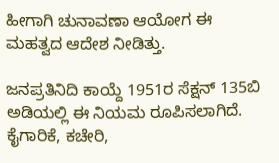ಹೀಗಾಗಿ ಚುನಾವಣಾ ಆಯೋಗ ಈ ಮಹತ್ವದ ಆದೇಶ ನೀಡಿತ್ತು.

ಜನಪ್ರತಿನಿದಿ ಕಾಯ್ದೆ 1951ರ ಸೆಕ್ಷನ್ 135ಬಿ ಅಡಿಯಲ್ಲಿ ಈ ನಿಯಮ ರೂಪಿಸಲಾಗಿದೆ. ಕೈಗಾರಿಕೆ, ಕಚೇರಿ,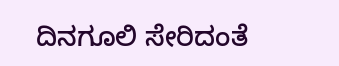ದಿನಗೂಲಿ ಸೇರಿದಂತೆ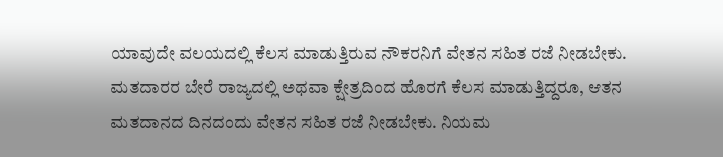ಯಾವುದೇ ವಲಯದಲ್ಲಿ ಕೆಲಸ ಮಾಡುತ್ತಿರುವ ನೌಕರನಿಗೆ ವೇತನ ಸಹಿತ ರಜೆ ನೀಡಬೇಕು. ಮತದಾರರ ಬೇರೆ ರಾಜ್ಯದಲ್ಲಿ ಅಥವಾ ಕ್ಷೇತ್ರದಿಂದ ಹೊರಗೆ ಕೆಲಸ ಮಾಡುತ್ತಿದ್ದರೂ, ಆತನ ಮತದಾನದ ದಿನದಂದು ವೇತನ ಸಹಿತ ರಜೆ ನೀಡಬೇಕು. ನಿಯಮ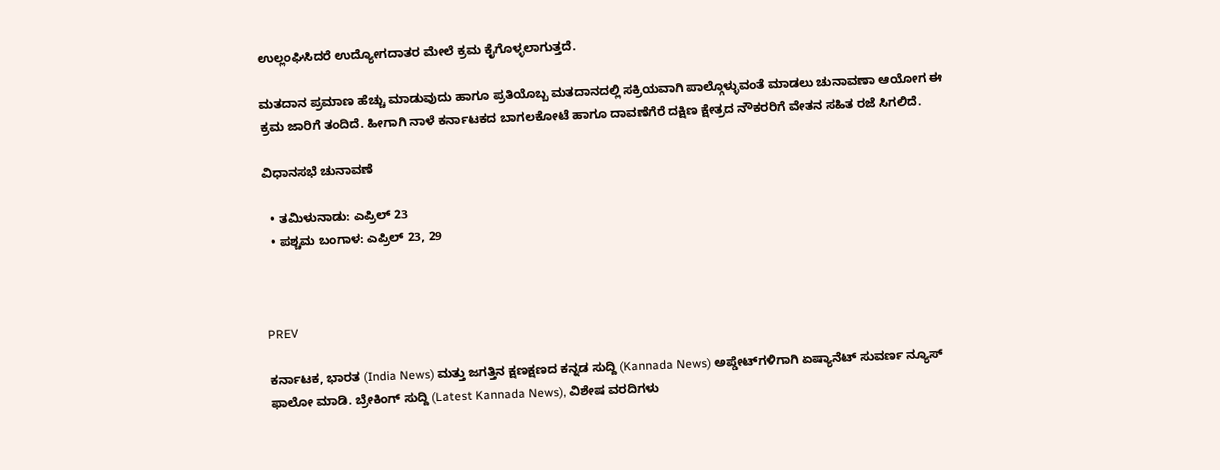ಉಲ್ಲಂಘಿಸಿದರೆ ಉದ್ಯೋಗದಾತರ ಮೇಲೆ ಕ್ರಮ ಕೈಗೊಳ್ಳಲಾಗುತ್ತದೆ.

ಮತದಾನ ಪ್ರಮಾಣ ಹೆಚ್ಚು ಮಾಡುವುದು ಹಾಗೂ ಪ್ರತಿಯೊಬ್ಬ ಮತದಾನದಲ್ಲಿ ಸಕ್ರಿಯವಾಗಿ ಪಾಲ್ಗೊಳ್ಳುವಂತೆ ಮಾಡಲು ಚುನಾವಣಾ ಆಯೋಗ ಈ ಕ್ರಮ ಜಾರಿಗೆ ತಂದಿದೆ. ಹೀಗಾಗಿ ನಾಳೆ ಕರ್ನಾಟಕದ ಬಾಗಲಕೋಟೆ ಹಾಗೂ ದಾವಣೆಗೆರೆ ದಕ್ಷಿಣ ಕ್ಷೇತ್ರದ ನೌಕರರಿಗೆ ವೇತನ ಸಹಿತ ರಜೆ ಸಿಗಲಿದೆ.

ವಿಧಾನಸಭೆ ಚುನಾವಣೆ

  • ತಮಿಳುನಾಡು: ಎಪ್ರಿಲ್ 23
  • ಪಶ್ಚಮ ಬಂಗಾಳ: ಎಪ್ರಿಲ್ 23, 29



PREV

ಕರ್ನಾಟಕ, ಭಾರತ (India News) ಮತ್ತು ಜಗತ್ತಿನ ಕ್ಷಣಕ್ಷಣದ ಕನ್ನಡ ಸುದ್ದಿ (Kannada News) ಅಪ್ಡೇಟ್‌ಗಳಿಗಾಗಿ ಏಷ್ಯಾನೆಟ್ ಸುವರ್ಣ ನ್ಯೂಸ್‌ ಫಾಲೋ ಮಾಡಿ. ಬ್ರೇಕಿಂಗ್ ಸುದ್ದಿ (Latest Kannada News), ವಿಶೇಷ ವರದಿಗಳು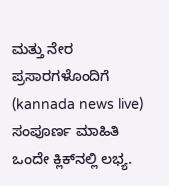ಮತ್ತು ನೇರ ಪ್ರಸಾರಗಳೊಂದಿಗೆ (kannada news live) ಸಂಪೂರ್ಣ ಮಾಹಿತಿ ಒಂದೇ ಕ್ಲಿಕ್‌ನಲ್ಲಿ ಲಭ್ಯ.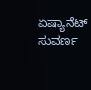ಏಷ್ಯಾನೆಟ್ ಸುವರ್ಣ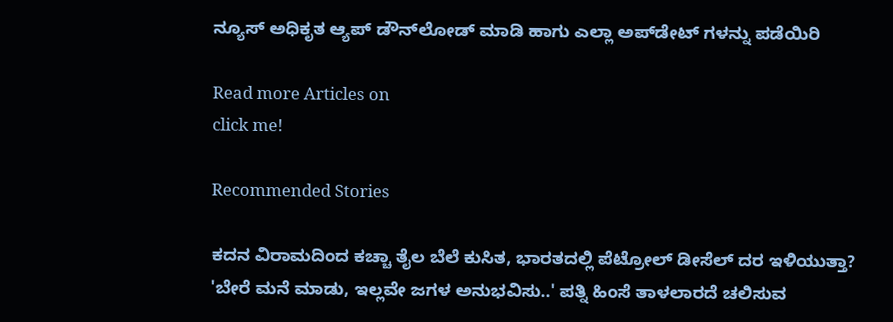ನ್ಯೂಸ್ ಅಧಿಕೃತ ಆ್ಯಪ್ ಡೌನ್‌ಲೋಡ್ ಮಾಡಿ ಹಾಗು ಎಲ್ಲಾ ಅಪ್‌ಡೇಟ್ ಗಳನ್ನು ಪಡೆಯಿರಿ

Read more Articles on
click me!

Recommended Stories

ಕದನ ವಿರಾಮದಿಂದ ಕಚ್ಚಾ ತೈಲ ಬೆಲೆ ಕುಸಿತ, ಭಾರತದಲ್ಲಿ ಪೆಟ್ರೋಲ್ ಡೀಸೆಲ್ ದರ ಇಳಿಯುತ್ತಾ?
'ಬೇರೆ ಮನೆ ಮಾಡು, ಇಲ್ಲವೇ ಜಗಳ ಅನುಭವಿಸು..' ಪತ್ನಿ ಹಿಂಸೆ ತಾಳಲಾರದೆ ಚಲಿಸುವ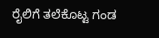ರೈಲಿಗೆ ತಲೆಕೊಟ್ಟ ಗಂಡ